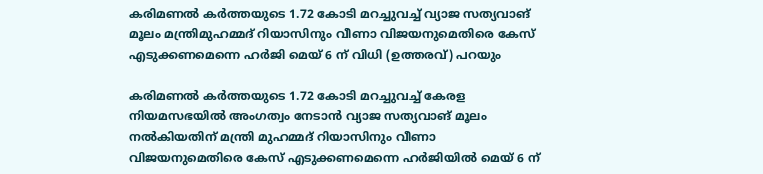കരിമണൽ കർത്തയുടെ 1.72 കോടി മറച്ചുവച്ച് വ്യാജ സത്യവാങ് മൂലം മന്ത്രിമുഹമ്മദ് റിയാസിനും വീണാ വിജയനുമെതിരെ കേസ് എടുക്കണമെന്നെ ഹർജി മെയ് 6 ന് വിധി (ഉത്തരവ്) പറയും

കരിമണൽ കർത്തയുടെ 1.72 കോടി മറച്ചുവച്ച് കേരള നിയമസഭയിൽ അംഗത്വം നേടാൻ വ്യാജ സത്യവാങ് മൂലം നൽകിയതിന് മന്ത്രി മുഹമ്മദ് റിയാസിനും വീണാ വിജയനുമെതിരെ കേസ് എടുക്കണമെന്നെ ഹർജിയിൽ മെയ് 6 ന്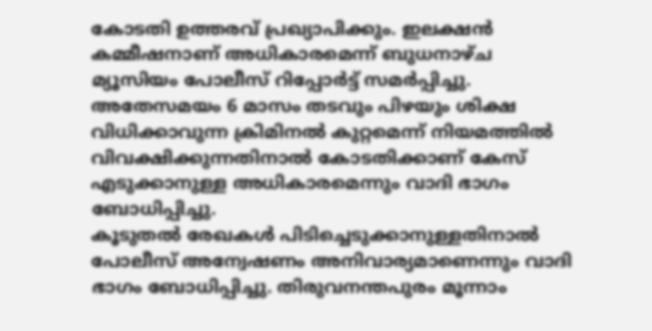കോടതി ഉത്തരവ് പ്രഖ്യാപിക്കും. ഇലക്ഷൻ കമ്മീഷനാണ് അധികാരമെന്ന് ബുധനാഴ്ച മ്യൂസിയം പോലീസ് റിപ്പോർട്ട് സമർപ്പിച്ചു.
അതേസമയം 6 മാസം തടവും പിഴയും ശിക്ഷ വിധിക്കാവുന്ന ക്രിമിനൽ കുറ്റമെന്ന് നിയമത്തിൽ വിവക്ഷിക്കുന്നതിനാൽ കോടതിക്കാണ് കേസ് എടുക്കാനുള്ള അധികാരമെന്നും വാദി ഭാഗം ബോധിപ്പിച്ചു.
കൂടുതൽ രേഖകൾ പിടിച്ചെടുക്കാനുള്ളതിനാൽ പോലീസ് അന്വേഷണം അനിവാര്യമാണെന്നും വാദി ഭാഗം ബോധിപ്പിച്ചു. തിരുവനന്തപുരം മൂന്നാം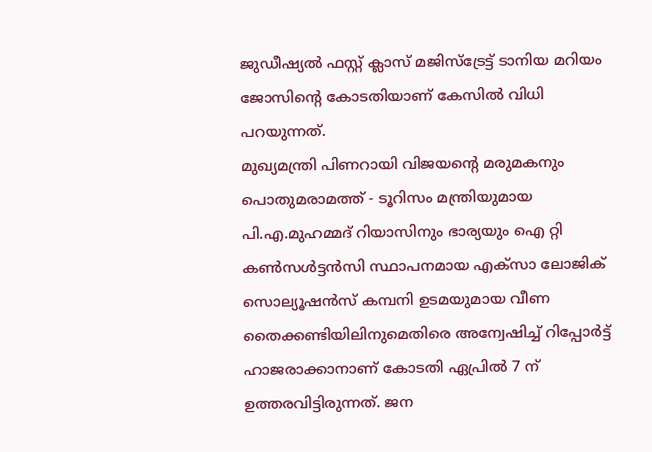ജുഡീഷ്യൽ ഫസ്റ്റ് ക്ലാസ് മജിസ്ട്രേട്ട് ടാനിയ മറിയം ജോസിന്റെ കോടതിയാണ് കേസിൽ വിധി പറയുന്നത്.
മുഖ്യമന്ത്രി പിണറായി വിജയന്റെ മരുമകനും പൊതുമരാമത്ത് - ടൂറിസം മന്ത്രിയുമായ പി.എ.മുഹമ്മദ് റിയാസിനും ഭാര്യയും ഐ റ്റി കൺസൾട്ടൻസി സ്ഥാപനമായ എക്സാ ലോജിക് സൊല്യൂഷൻസ് കമ്പനി ഉടമയുമായ വീണ തൈക്കണ്ടിയിലിനുമെതിരെ അന്വേഷിച്ച് റിപ്പോർട്ട് ഹാജരാക്കാനാണ് കോടതി ഏപ്രിൽ 7 ന് ഉത്തരവിട്ടിരുന്നത്. ജന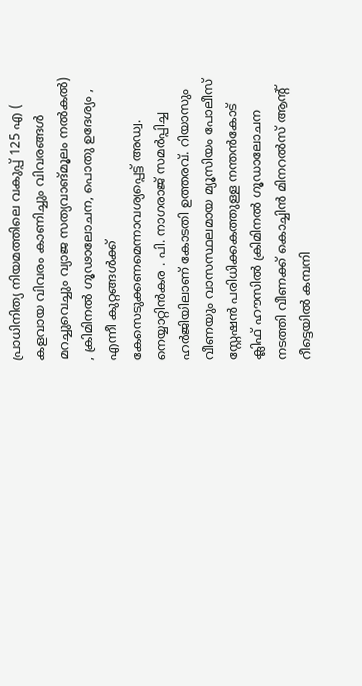പ്രാധിനിത്യ നിയമത്തിലെ വകുപ്പ് 125 എ ( കളവായ വിവരം കാണിച്ചും വിവരങ്ങൾ മറച്ചുവെച്ചും വ്യാജ സത്യവാങ്മൂലം നൽകൽ) , ക്രിമിനൽ ഗൂഢാലോചന, പൊതു ഉദേശ്യം , എന്നീ കുറ്റങ്ങൾക്ക് കേസെടുക്കണമെന്നാവശ്യപ്പെട്ട് അഡ്വ. നെയ്യാറ്റിൻകര . പി. നാഗരാജ് സമർപ്പിച്ച ഹർജിയിലാണ് കോടതി ഉത്തരവ്. റിയാസും വീണയും വാസസ്ഥലമായ മ്യൂസിയം പോലീസ് സ്റ്റേഷൻ പരിധിക്കകത്തുള്ള നന്തൻകോട് ക്ലിഫ് ഹൗസിൽ ക്രിമിനൽ ഗൂഡാലോചന നടത്തി വീണക്ക് കൊച്ചിൻ മിനറൽസ് ആന്റ് റീട്ടെയിൽ കമ്പനി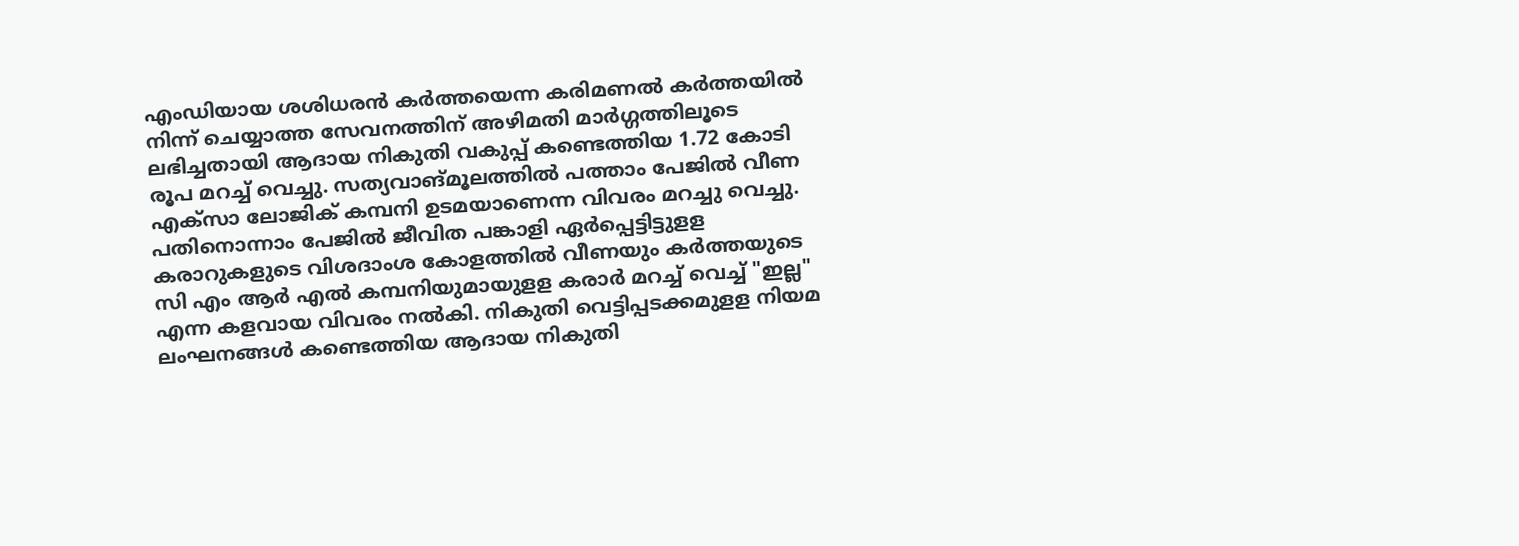എംഡിയായ ശശിധരൻ കർത്തയെന്ന കരിമണൽ കർത്തയിൽ നിന്ന് ചെയ്യാത്ത സേവനത്തിന് അഴിമതി മാർഗ്ഗത്തിലൂടെ ലഭിച്ചതായി ആദായ നികുതി വകുപ്പ് കണ്ടെത്തിയ 1.72 കോടി രൂപ മറച്ച് വെച്ചു. സത്യവാങ്മൂലത്തിൽ പത്താം പേജിൽ വീണ എക്സാ ലോജിക് കമ്പനി ഉടമയാണെന്ന വിവരം മറച്ചു വെച്ചു.
പതിനൊന്നാം പേജിൽ ജീവിത പങ്കാളി ഏർപ്പെട്ടിട്ടുളള കരാറുകളുടെ വിശദാംശ കോളത്തിൽ വീണയും കർത്തയുടെ സി എം ആർ എൽ കമ്പനിയുമായുളള കരാർ മറച്ച് വെച്ച് "ഇല്ല" എന്ന കളവായ വിവരം നൽകി. നികുതി വെട്ടിപ്പടക്കമുളള നിയമ ലംഘനങ്ങൾ കണ്ടെത്തിയ ആദായ നികുതി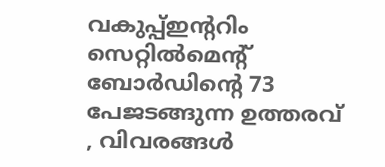വകുപ്പ്ഇന്ററിം സെറ്റിൽമെന്റ് ബോർഡിന്റെ 73 പേജടങ്ങുന്ന ഉത്തരവ് , വിവരങ്ങൾ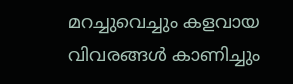മറച്ചുവെച്ചും കളവായ വിവരങ്ങൾ കാണിച്ചും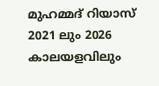മുഹമ്മദ് റിയാസ് 2021 ലും 2026 കാലയളവിലും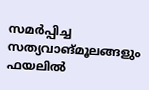സമർപ്പിച്ച സത്യവാങ്മൂലങ്ങളും ഫയലിൽ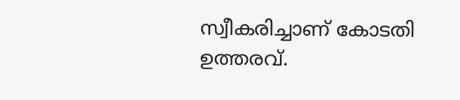സ്വീകരിച്ചാണ് കോടതി ഉത്തരവ്.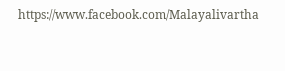https://www.facebook.com/Malayalivartha